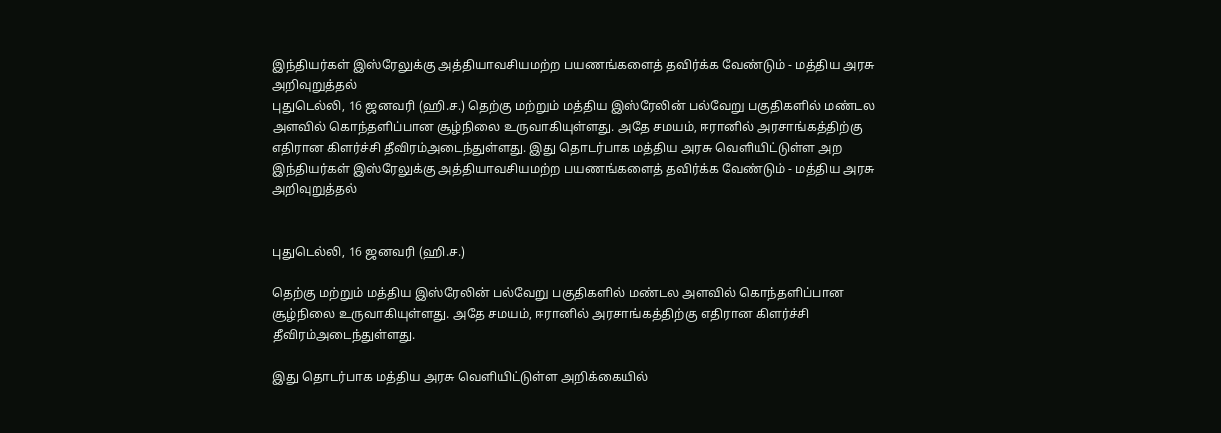இந்தியர்கள்‌ இஸ்ரேலுக்கு அத்தியாவசியமற்ற பயணங்களைத்‌ தவிர்க்க வேண்டும்‌ - மத்திய அரசு அறிவுறுத்தல்
புதுடெல்லி, 16 ஜனவரி (ஹி.ச.) தெற்கு மற்றும் மத்திய இஸ்ரேலின் பல்வேறு பகுதிகளில் மண்டல அளவில் கொந்தளிப்பான சூழ்நிலை உருவாகியுள்ளது. அதே சமயம், ஈரானில் அரசாங்கத்திற்கு எதிரான கிளர்ச்சி தீவிரம்‌அடைந்துள்ளது. இது தொடர்பாக மத்திய அரசு வெளியிட்டுள்ள அற
இந்தியர்கள்‌ இஸ்ரேலுக்கு அத்தியாவசியமற்ற பயணங்களைத்‌ தவிர்க்க வேண்டும்‌ - மத்திய அரசு அறிவுறுத்தல்


புதுடெல்லி, 16 ஜனவரி (ஹி.ச.)

தெற்கு மற்றும் மத்திய இஸ்ரேலின் பல்வேறு பகுதிகளில் மண்டல அளவில் கொந்தளிப்பான சூழ்நிலை உருவாகியுள்ளது. அதே சமயம், ஈரானில் அரசாங்கத்திற்கு எதிரான கிளர்ச்சி தீவிரம்‌அடைந்துள்ளது.

இது தொடர்பாக மத்திய அரசு வெளியிட்டுள்ள அறிக்கையில்‌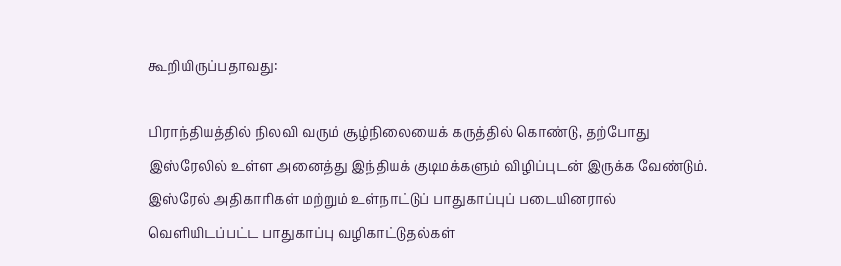கூறியிருப்பதாவது:

பிராந்தியத்தில்‌ நிலவி வரும்‌ சூழ்நிலையைக்‌ கருத்தில்‌ கொண்டு, தற்போது இஸ்ரேலில்‌ உள்ள அனைத்து இந்தியக்‌ குடிமக்களும்‌ விழிப்புடன்‌ இருக்க வேண்டும்‌. இஸ்ரேல்‌ அதிகாரிகள்‌ மற்றும்‌ உள்நாட்டுப்‌ பாதுகாப்புப்‌ படையினரால்‌ வெளியிடப்பட்ட பாதுகாப்பு வழிகாட்டுதல்கள்‌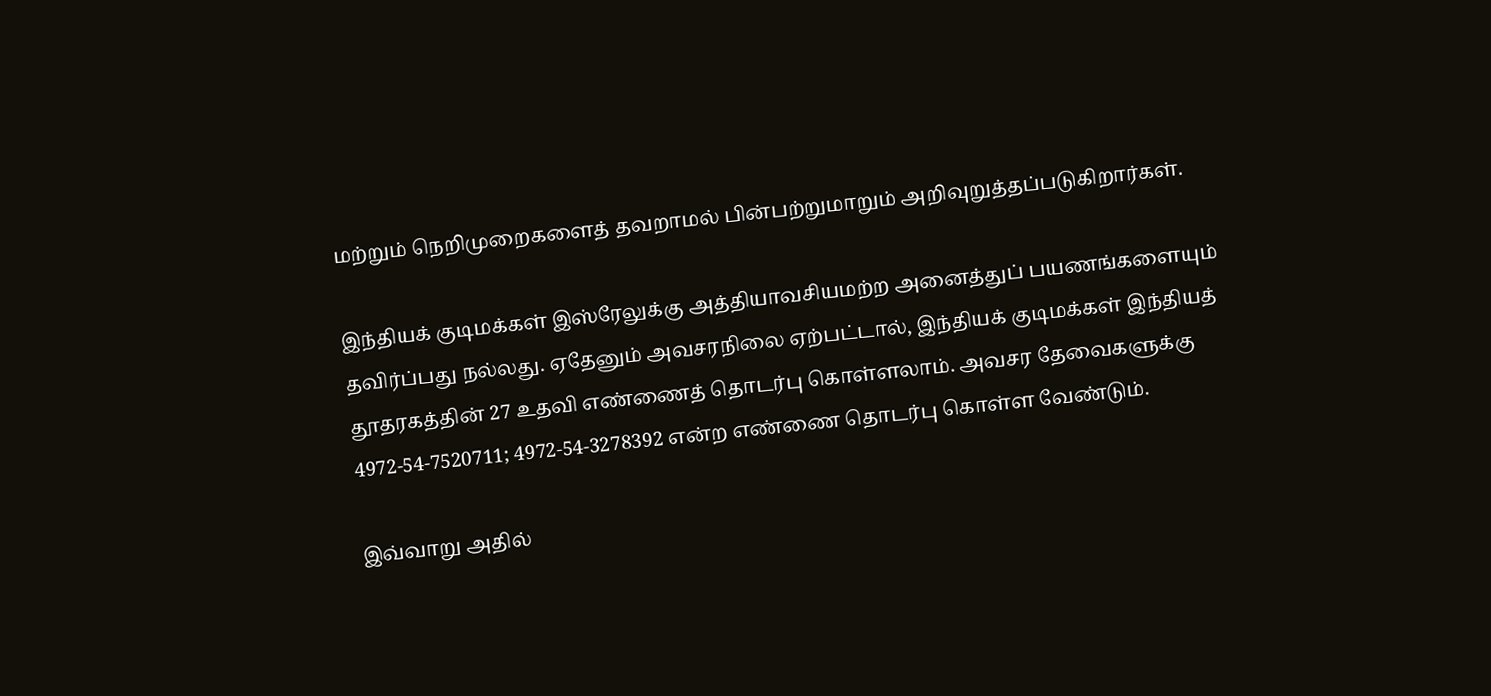மற்றும்‌ நெறிமுறைகளைத்‌ தவறாமல்‌ பின்பற்றுமாறும்‌ அறிவுறுத்தப்படுகிறார்கள்‌.

இந்தியக்‌ குடிமக்கள்‌ இஸ்ரேலுக்கு அத்தியாவசியமற்ற அனைத்துப்‌ பயணங்களையும்‌ தவிர்ப்பது நல்லது. ஏதேனும்‌ அவசரநிலை ஏற்பட்டால்‌, இந்தியக்‌ குடிமக்கள்‌ இந்தியத்‌ தூதரகத்தின்‌ 27 உதவி எண்ணைத்‌ தொடர்பு கொள்ளலாம்‌. அவசர தேவைகளுக்கு 4972-54-7520711; 4972-54-3278392 என்ற எண்ணை தொடர்பு கொள்ள வேண்டும்‌.

இவ்வாறு அதில்‌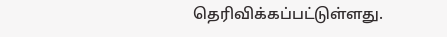தெரிவிக்கப்பட்டுள்ளது.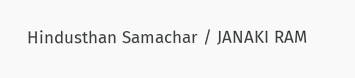Hindusthan Samachar / JANAKI RAM